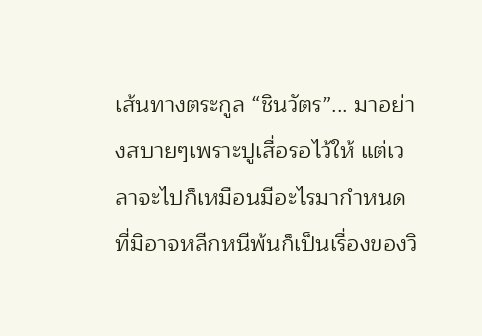เส้นทางตระกูล “ชินวัตร”... มาอย่างสบายๆเพราะปูเสื่อรอไว้ให้ แต่เวลาจะไปก็เหมือนมีอะไรมากำหนดที่มิอาจหลีกหนีพ้นก็เป็นเรื่องของวิ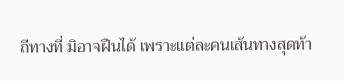ถีทางที่ มิอาจฝืนได้ เพราะแต่ละคนเส้นทางสุดท้า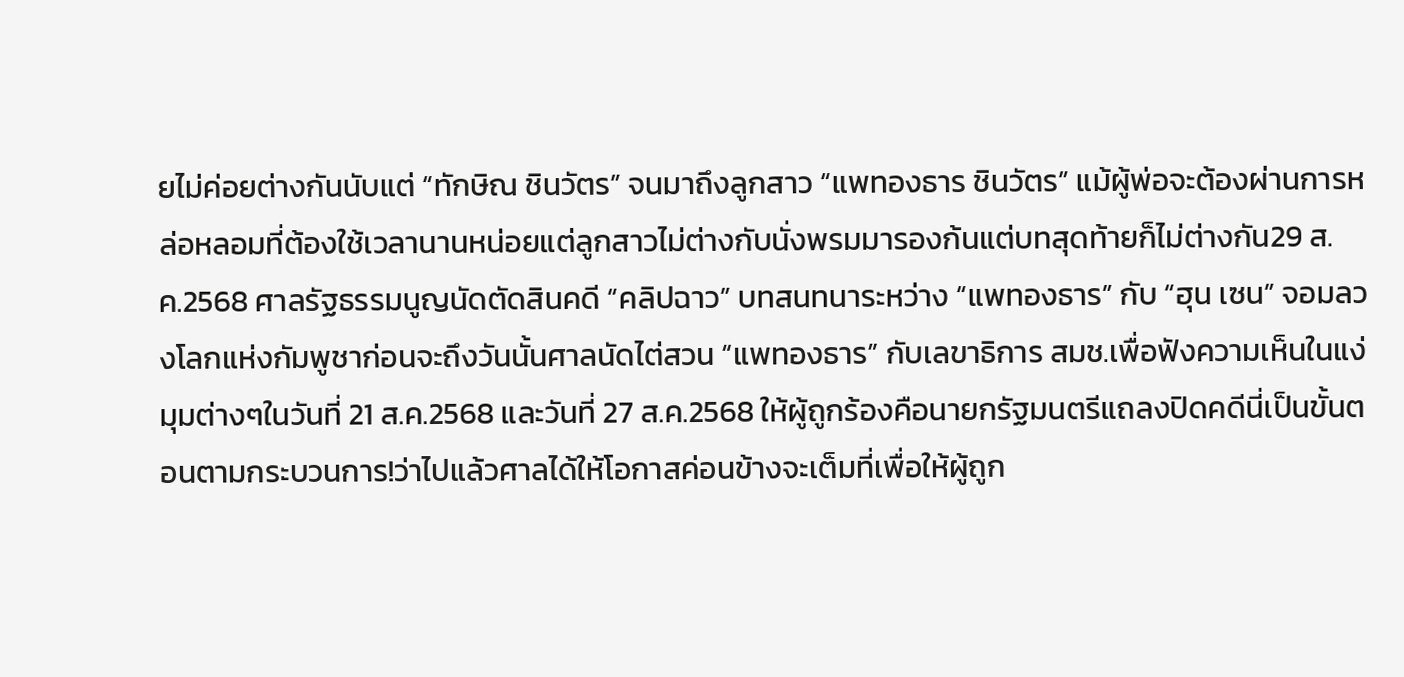ยไม่ค่อยต่างกันนับแต่ “ทักษิณ ชินวัตร” จนมาถึงลูกสาว “แพทองธาร ชินวัตร” แม้ผู้พ่อจะต้องผ่านการหล่อหลอมที่ต้องใช้เวลานานหน่อยแต่ลูกสาวไม่ต่างกับนั่งพรมมารองก้นแต่บทสุดท้ายก็ไม่ต่างกัน29 ส.ค.2568 ศาลรัฐธรรมนูญนัดตัดสินคดี “คลิปฉาว” บทสนทนาระหว่าง “แพทองธาร” กับ “ฮุน เซน” จอมลวงโลกแห่งกัมพูชาก่อนจะถึงวันนั้นศาลนัดไต่สวน “แพทองธาร” กับเลขาธิการ สมช.เพื่อฟังความเห็นในแง่มุมต่างๆในวันที่ 21 ส.ค.2568 และวันที่ 27 ส.ค.2568 ให้ผู้ถูกร้องคือนายกรัฐมนตรีแถลงปิดคดีนี่เป็นขั้นตอนตามกระบวนการ!ว่าไปแล้วศาลได้ให้โอกาสค่อนข้างจะเต็มที่เพื่อให้ผู้ถูก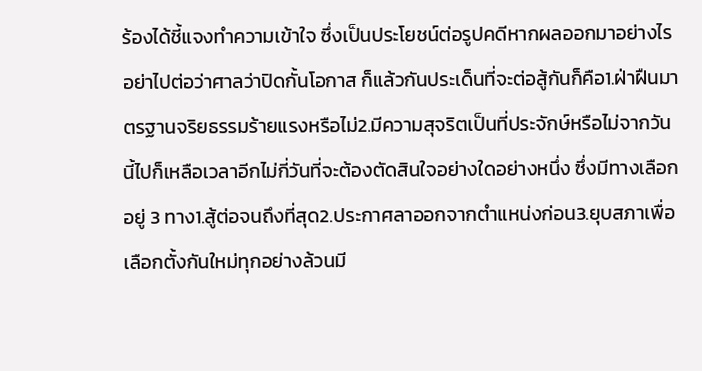ร้องได้ชี้แจงทำความเข้าใจ ซึ่งเป็นประโยชน์ต่อรูปคดีหากผลออกมาอย่างไรอย่าไปต่อว่าศาลว่าปิดกั้นโอกาส ก็แล้วกันประเด็นที่จะต่อสู้กันก็คือ1.ฝ่าฝืนมาตรฐานจริยธรรมร้ายแรงหรือไม่2.มีความสุจริตเป็นที่ประจักษ์หรือไม่จากวันนี้ไปก็เหลือเวลาอีกไม่กี่วันที่จะต้องตัดสินใจอย่างใดอย่างหนึ่ง ซึ่งมีทางเลือกอยู่ 3 ทาง1.สู้ต่อจนถึงที่สุด2.ประกาศลาออกจากตำแหน่งก่อน3.ยุบสภาเพื่อเลือกตั้งกันใหม่ทุกอย่างล้วนมี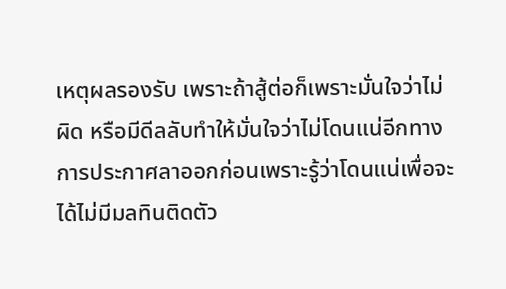เหตุผลรองรับ เพราะถ้าสู้ต่อก็เพราะมั่นใจว่าไม่ผิด หรือมีดีลลับทำให้มั่นใจว่าไม่โดนแน่อีกทางการประกาศลาออกก่อนเพราะรู้ว่าโดนแน่เพื่อจะได้ไม่มีมลทินติดตัว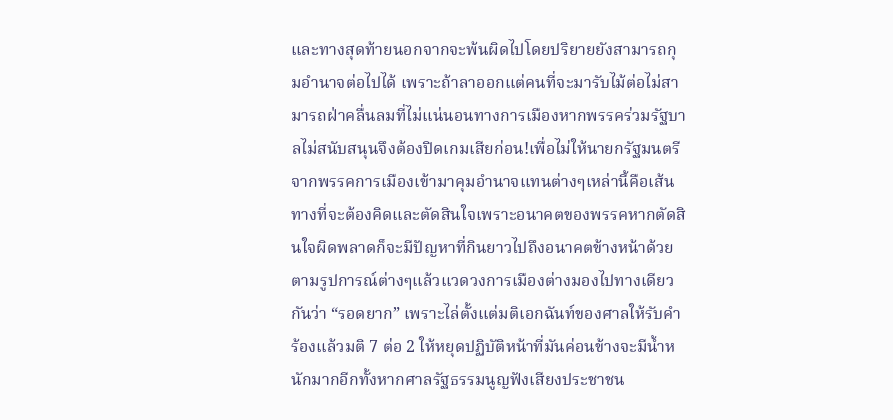และทางสุดท้ายนอกจากจะพ้นผิดไปโดยปริยายยังสามารถกุมอำนาจต่อไปได้ เพราะถ้าลาออกแต่คนที่จะมารับไม้ต่อไม่สามารถฝ่าคลื่นลมที่ไม่แน่นอนทางการเมืองหากพรรคร่วมรัฐบาลไม่สนับสนุนจึงต้องปิดเกมเสียก่อน!เพื่อไม่ให้นายกรัฐมนตรีจากพรรคการเมืองเข้ามาคุมอำนาจแทนต่างๆเหล่านี้คือเส้นทางที่จะต้องคิดและตัดสินใจเพราะอนาคตของพรรคหากตัดสินใจผิดพลาดก็จะมีปัญหาที่กินยาวไปถึงอนาคตข้างหน้าด้วยตามรูปการณ์ต่างๆแล้วแวดวงการเมืองต่างมองไปทางเดียวกันว่า “รอดยาก” เพราะไล่ตั้งแต่มติเอกฉันท์ของศาลให้รับคำร้องแล้วมติ 7 ต่อ 2 ให้หยุดปฏิบัติหน้าที่มันค่อนข้างจะมีน้ำหนักมากอีกทั้งหากศาลรัฐธรรมนูญฟังเสียงประชาชน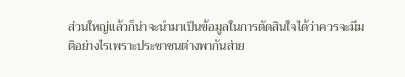ส่วนใหญ่แล้วก็น่าจะนำมาเป็นข้อมูลในการตัดสินใจได้ว่าควรจะมีมติอย่างไรเพราะประชาชนต่างพากันส่าย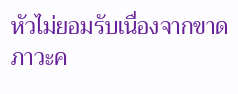หัวไม่ยอมรับเนื่องจากขาดภาวะค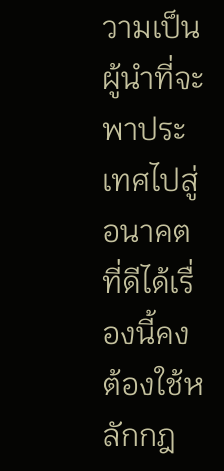วามเป็นผู้นำที่จะพาประเทศไปสู่อนาคตที่ดีได้เรื่องนี้คงต้องใช้หลักกฎ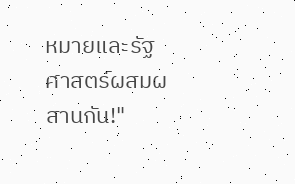หมายและรัฐศาสตร์ผสมผสานกัน!"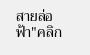สายล่อฟ้า"คลิก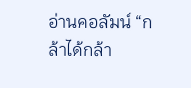อ่านคอลัมน์ “กล้าได้กล้า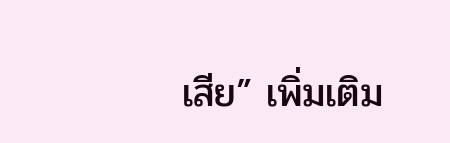เสีย” เพิ่มเติม